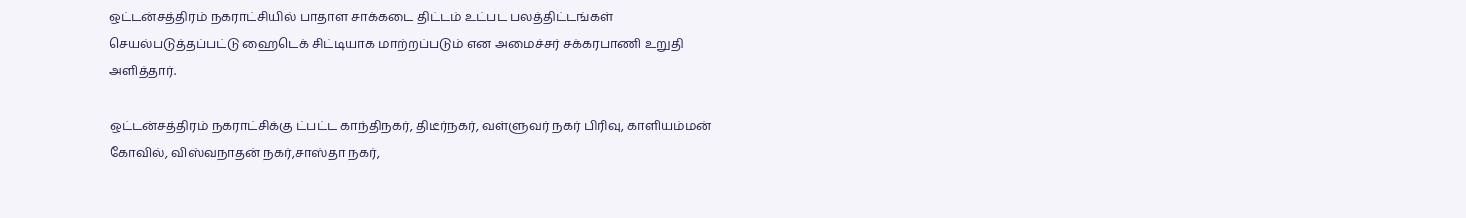ஒட்டன்சத்திரம் நகராட்சியில் பாதாள சாக்கடை திட்டம் உட்பட பலத்திட்டங்கள் செயல்படுத்தப்பட்டு ஹைடெக் சிட்டியாக மாற்றப்படும் என அமைச்சர் சக்கரபாணி உறுதி அளித்தார்.

ஒட்டன்சத்திரம் நகராட்சிக்கு ட்பட்ட காந்திநகர், திடீர்நகர், வள்ளுவர் நகர் பிரிவு, காளியம்மன் கோவில், விஸ்வநாதன் நகர்,சாஸ்தா நகர்,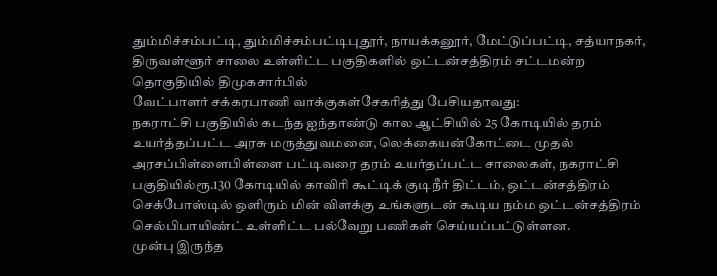தும்மிச்சம்பட்டி, தும்மிச்சம்பட்டிபுதூர், நாயக்கனூர், மேட்டுப்பட்டி, சத்யாநகர், திருவள்ளூர் சாலை உள்ளிட்ட பகுதிகளில் ஒட்டன்சத்திரம் சட்டமன்ற தொகுதியில் திமுகசார்பில்
வேட்பாளர் சக்கரபாணி வாக்குகள்சேகரித்து பேசியதாவது:
நகராட்சி பகுதியில் கடந்த ஐந்தாண்டு கால ஆட்சியில் 25 கோடியில் தரம் உயர்த்தப்பட்ட அரசு மருத்துவமனை, லெக்கையன்கோட்டை முதல் அரசப்பிள்ளைபிள்ளை பட்டிவரை தரம் உயர்தப்பட்ட சாலைகள், நகராட்சி பகுதியில்ரூ.130 கோடியில் காவிரி கூட்டிக் குடிநீர் திட்டம், ஒட்டன்சத்திரம் செக்போஸ்டில் ஒளிரும் மின் விளக்கு உங்களுடன் கூடிய நம்ம ஒட்டன்சத்திரம் செல்பிபாயிண்ட் உள்ளிட்ட பல்வேறு பணிகள் செய்யப்பட்டுள்ளன.
முன்பு இருந்த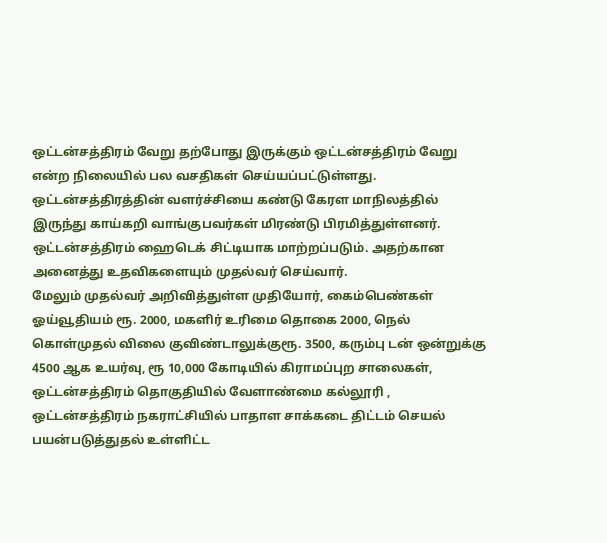ஒட்டன்சத்திரம் வேறு தற்போது இருக்கும் ஒட்டன்சத்திரம் வேறு என்ற நிலையில் பல வசதிகள் செய்யப்பட்டுள்ளது. ஒட்டன்சத்திரத்தின் வளர்ச்சியை கண்டு கேரள மாநிலத்தில் இருந்து காய்கறி வாங்குபவர்கள் மிரண்டு பிரமித்துள்ளனர்.
ஒட்டன்சத்திரம் ஹைடெக் சிட்டியாக மாற்றப்படும். அதற்கான அனைத்து உதவிகளையும் முதல்வர் செய்வார்.
மேலும் முதல்வர் அறிவித்துள்ள முதியோர், கைம்பெண்கள் ஓய்வூதியம் ரூ. 2000, மகளிர் உரிமை தொகை 2000, நெல் கொள்முதல் விலை குவிண்டாலுக்குரூ. 3500, கரும்பு டன் ஒன்றுக்கு 4500 ஆக உயர்வு, ரூ 10,000 கோடியில் கிராமப்புற சாலைகள், ஒட்டன்சத்திரம் தொகுதியில் வேளாண்மை கல்லூரி , ஒட்டன்சத்திரம் நகராட்சியில் பாதாள சாக்கடை திட்டம் செயல் பயன்படுத்துதல் உள்ளிட்ட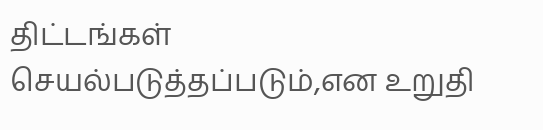திட்டங்கள் செயல்படுத்தப்படும்,என உறுதி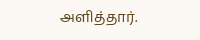அளித்தார்.